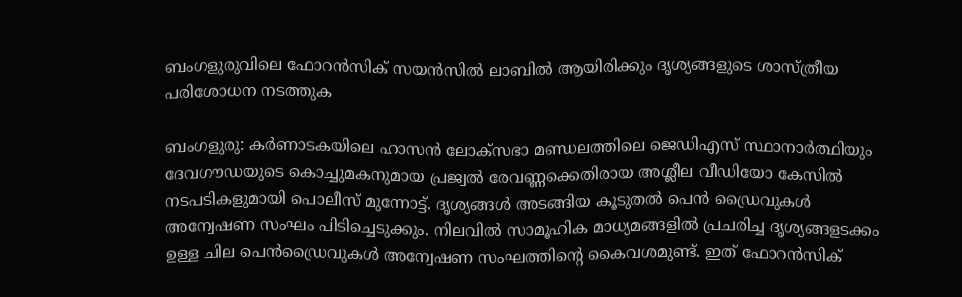ബംഗളുരുവിലെ ഫോറൻസിക് സയൻസിൽ ലാബിൽ ആയിരിക്കും ദൃശ്യങ്ങളുടെ ശാസ്ത്രീയ പരിശോധന നടത്തുക

ബംഗളുരു: കർണാടകയിലെ ഹാസൻ ലോക്സഭാ മണ്ഡലത്തിലെ ജെഡിഎസ് സ്ഥാനാർത്ഥിയും ദേവഗൗഡയുടെ കൊച്ചുമകനുമായ പ്രജ്വൽ രേവണ്ണക്കെതിരായ അശ്ലീല വീഡിയോ കേസിൽ നടപടികളുമായി പൊലീസ് മുന്നോട്ട്. ദൃശ്യങ്ങൾ അടങ്ങിയ കൂടുതൽ പെൻ ഡ്രൈവുകൾ അന്വേഷണ സംഘം പിടിച്ചെടുക്കും. നിലവിൽ സാമൂഹിക മാധ്യമങ്ങളിൽ പ്രചരിച്ച ദൃശ്യങ്ങളടക്കം ഉള്ള ചില പെൻഡ്രൈവുകൾ അന്വേഷണ സംഘത്തിന്റെ കൈവശമുണ്ട്. ഇത് ഫോറൻസിക്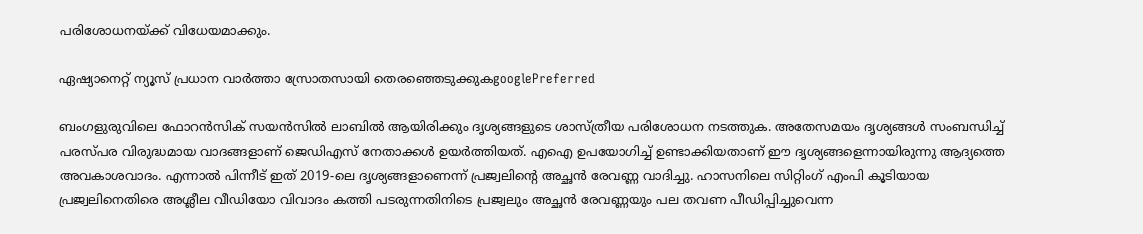പരിശോധനയ്ക്ക് വിധേയമാക്കും.

ഏഷ്യാനെറ്റ് ന്യൂസ് പ്രധാന വാർത്താ സ്രോതസായി തെരഞ്ഞെടുക്കുകgooglePreferred

ബംഗളുരുവിലെ ഫോറൻസിക് സയൻസിൽ ലാബിൽ ആയിരിക്കും ദൃശ്യങ്ങളുടെ ശാസ്ത്രീയ പരിശോധന നടത്തുക. അതേസമയം ദൃശ്യങ്ങൾ സംബന്ധിച്ച് പരസ്പര വിരുദ്ധമായ വാദങ്ങളാണ് ജെഡിഎസ് നേതാക്കൾ ഉയർത്തിയത്. എഐ ഉപയോഗിച്ച് ഉണ്ടാക്കിയതാണ് ഈ ദൃശ്യങ്ങളെന്നായിരുന്നു ആദ്യത്തെ അവകാശവാദം. എന്നാൽ പിന്നീട് ഇത് 2019-ലെ ദൃശ്യങ്ങളാണെന്ന് പ്രജ്വലിന്റെ അച്ഛൻ രേവണ്ണ വാദിച്ചു. ഹാസനിലെ സിറ്റിംഗ് എംപി കൂടിയായ പ്രജ്വലിനെതിരെ അശ്ലീല വീഡിയോ വിവാദം കത്തി പടരുന്നതിനിടെ പ്രജ്വലും അച്ഛൻ രേവണ്ണയും പല തവണ പീഡിപ്പിച്ചുവെന്ന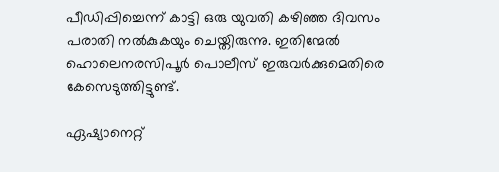പീഡിപ്പിച്ചെന്ന് കാട്ടി ഒരു യുവതി കഴിഞ്ഞ ദിവസം പരാതി നൽകുകയും ചെയ്തിരുന്നു. ഇതിന്മേൽ ഹൊലെനരസിപൂർ പൊലീസ് ഇരുവർക്കുമെതിരെ കേസെടുത്തിട്ടുണ്ട്.

ഏഷ്യാനെറ്റ്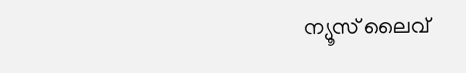ന്യൂസ് ലൈവ്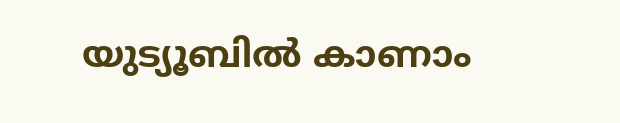യുട്യൂബിൽ കാണാം